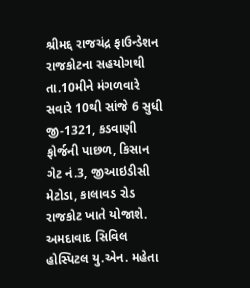શ્રીમદ્દ રાજચંદ્ર ફાઉન્ડેશન રાજકોટના સહયોગથી તા.10મીને મંગળવારે સવારે 10થી સાંજે 6 સુધી જી-1321, કડવાણી ફોર્જની પાછળ, કિસાન ગેટ નં.3, જીઆઇડીસી મેટોડા, કાલાવડ રોડ રાજકોટ ખાતે યોજાશે. અમદાવાદ સિવિલ હોસ્પિટલ યુ.એન. મહેતા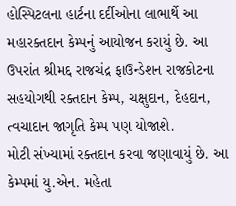હોસ્પિટલના હાર્ટના દર્દીઓના લાભાર્થે આ મહારક્તદાન કેમ્પનું આયોજન કરાયું છે. આ ઉપરાંત શ્રીમદ્દ રાજચંદ્ર ફાઉન્ડેશન રાજકોટના સહયોગથી રક્તદાન કેમ્પ, ચક્ષુદાન, દેહદાન, ત્વચાદાન જાગૃતિ કેમ્પ પણ યોજાશે.
મોટી સંખ્યામાં રક્તદાન કરવા જણાવાયું છે. આ કેમ્પમાં યુ.એન. મહેતા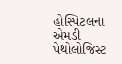હોસ્પિટલના એમડી પેથોલોજિસ્ટ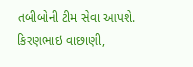તબીબોની ટીમ સેવા આપશે. કિરણભાઇ વાછાણી,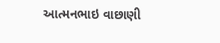આત્મનભાઇ વાછાણી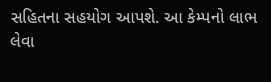સહિતના સહયોગ આપશે. આ કેમ્પનો લાભ લેવા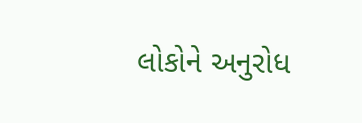લોકોને અનુરોધ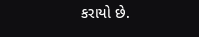કરાયો છે.